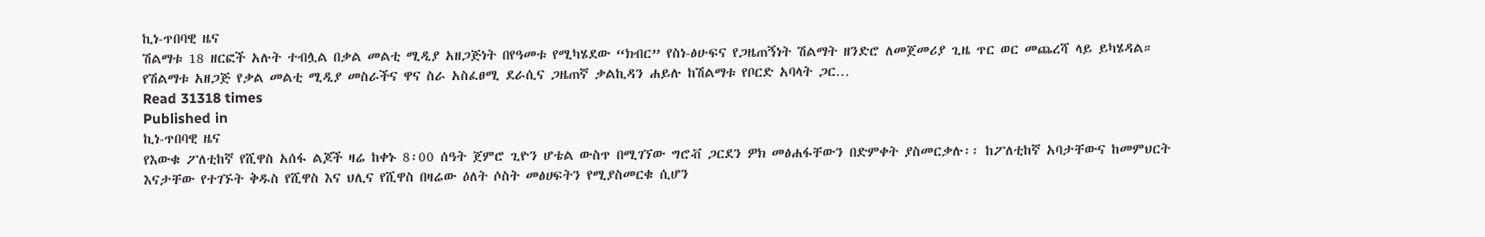ኪነ-ጥበባዊ ዜና
ሽልማቱ 18 ዘርፎች አሉት ተብሏል በቃል መልቲ ሚዲያ አዘጋጅነት በየዓመቱ የሚካሄደው “ክብር” የስነ-ፅሁፍና የጋዜጠኝነት ሽልማት ዘንድሮ ለመጀመሪያ ጊዜ ጥር ወር መጨረሻ ላይ ይካሄዳል። የሽልማቱ አዘጋጅ የቃል መልቲ ሚዲያ መስራችና ዋና ስራ አስፈፀሚ ደራሲና ጋዜጠኛ ቃልኪዳን ሐይሉ ከሽልማቱ የቦርድ አባላት ጋር…
Read 31318 times
Published in
ኪነ-ጥበባዊ ዜና
የእውቁ ፖለቲከኛ የሺዋስ አሰፋ ልጆች ዛሬ ከቀኑ 8፡00 ሰዓት ጀምሮ ጊዮን ሆቴል ውስጥ በሚገኘው ግሮቭ ጋርደን ዎክ መፅሐፋቸውን በድምቀት ያስመርቃሉ፡፡ ከፖለቲከኛ አባታቸውና ከመምህርት እናታቸው የተገኙት ቅዱስ የሺዋስ እና ህሊና የሺዋስ በዛሬው ዕለት ሶስት መፅሀፍትን የሚያስመርቁ ሲሆን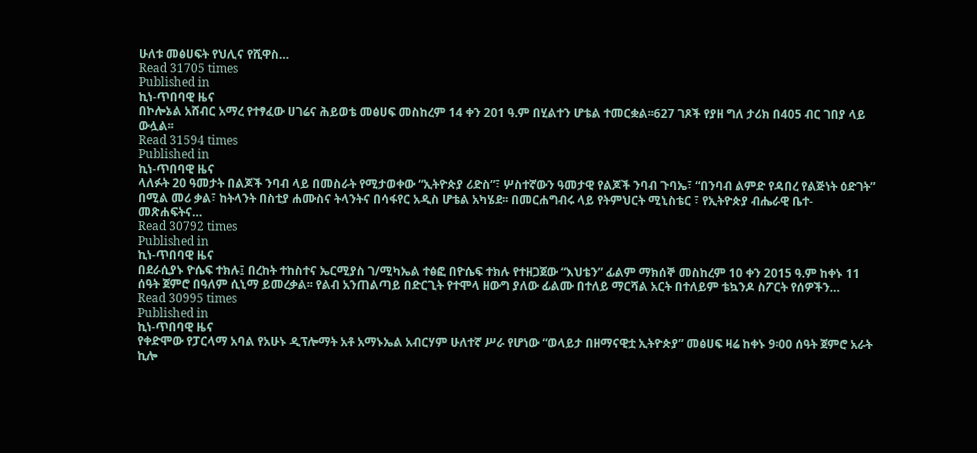ሁለቱ መፅሀፍት የህሊና የሺዋስ…
Read 31705 times
Published in
ኪነ-ጥበባዊ ዜና
በኮሎኔል አሸብር አማረ የተፃፈው ሀገሬና ሕይወቴ መፅሀፍ መስከረም 14 ቀን 201 ዓ.ም በሂልተን ሆቴል ተመርቋል፡፡627 ገጾች የያዘ ግለ ታሪክ በ405 ብር ገበያ ላይ ውሏል፡፡
Read 31594 times
Published in
ኪነ-ጥበባዊ ዜና
ላለፉት 20 ዓመታት በልጆች ንባብ ላይ በመስራት የሚታወቀው “ኢትዮጵያ ሪድስ”፣ ሦስተኛውን ዓመታዊ የልጆች ንባብ ጉባኤ፣ “በንባብ ልምድ የዳበረ የልጅነት ዕድገት” በሚል መሪ ቃል፣ ከትላንት በስቲያ ሐሙስና ትላንትና በሳፋየር አዲስ ሆቴል አካሄደ፡፡ በመርሐግብሩ ላይ የትምህርት ሚኒስቴር ፣ የኢትዮጵያ ብሔራዊ ቤተ- መጽሐፍትና…
Read 30792 times
Published in
ኪነ-ጥበባዊ ዜና
በደራሲያኑ ዮሴፍ ተክሉ፤ በረከት ተከስተና ኤርሚያስ ገ/ሚካኤል ተፅፎ በዮሴፍ ተክሉ የተዘጋጀው “እህቴን” ፊልም ማክሰኞ መስከረም 10 ቀን 2015 ዓ.ም ከቀኑ 11 ሰዓት ጀምሮ በዓለም ሲኒማ ይመረቃል፡፡ የልብ አንጠልጣይ በድርጊት የተሞላ ዘውግ ያለው ፊልሙ በተለይ ማርሻል አርት በተለይም ቴኳንዶ ስፖርት የሰዎችን…
Read 30995 times
Published in
ኪነ-ጥበባዊ ዜና
የቀድሞው የፓርላማ አባል የአሁኑ ዲፕሎማት አቶ አማኑኤል አብርሃም ሁለተኛ ሥራ የሆነው “ወላይታ በዘማናዊቷ ኢትዮጵያ” መፅሀፍ ዛሬ ከቀኑ 9፡00 ሰዓት ጀምሮ አራት ኪሎ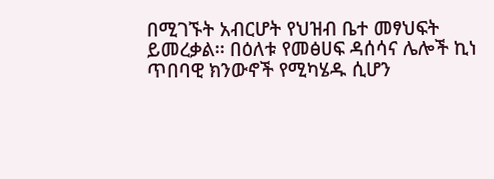በሚገኙት አብርሆት የህዝብ ቤተ መፃህፍት ይመረቃል፡፡ በዕለቱ የመፅሀፍ ዳሰሳና ሌሎች ኪነ ጥበባዊ ክንውኖች የሚካሄዱ ሲሆን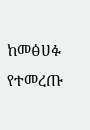ከመፅሀፉ የተመረጡ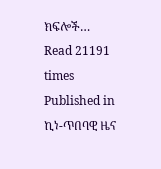ክፍሎች…
Read 21191 times
Published in
ኪነ-ጥበባዊ ዜና